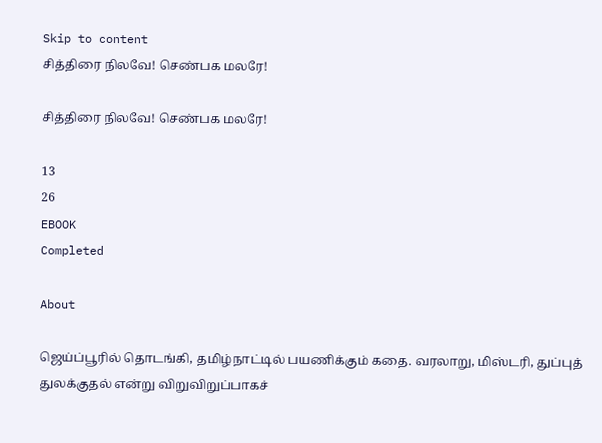Skip to content
சித்திரை நிலவே! செண்பக மலரே!

சித்திரை நிலவே! செண்பக மலரே!

13
26
EBOOK
Completed

About

ஜெய்ப்பூரில் தொடங்கி, தமிழ்நாட்டில் பயணிக்கும் கதை. வரலாறு, மிஸ்டரி, துப்புத் துலக்குதல் என்று விறுவிறுப்பாகச்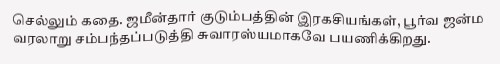செல்லும் கதை. ஜமீன்தார் குடும்பத்தின் இரகசியங்கள், பூர்வ ஜன்ம வரலாறு சம்பந்தப்படுத்தி சுவாரஸ்யமாகவே பயணிக்கிறது.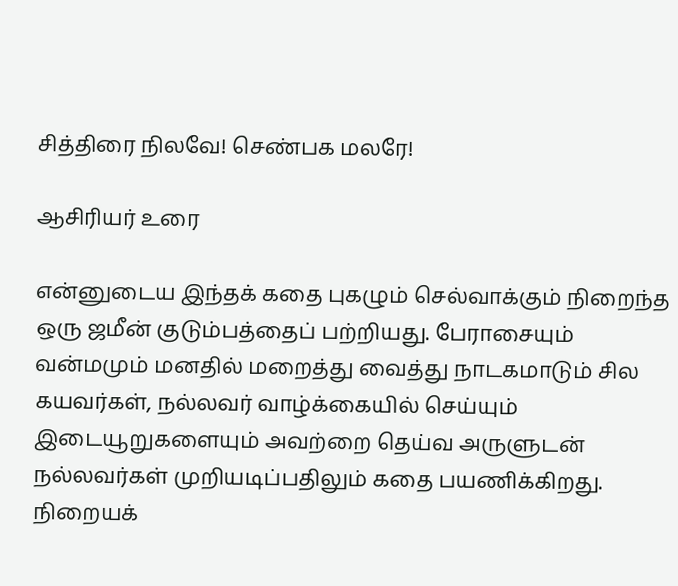சித்திரை நிலவே! செண்பக மலரே!

ஆசிரியர் உரை

என்னுடைய இந்தக் கதை புகழும் செல்வாக்கும் நிறைந்த ஒரு ஜமீன் குடும்பத்தைப் பற்றியது. பேராசையும் வன்மமும் மனதில் மறைத்து வைத்து நாடகமாடும் சில கயவர்கள், நல்லவர் வாழ்க்கையில் செய்யும் இடையூறுகளையும் அவற்றை தெய்வ அருளுடன் நல்லவர்கள் முறியடிப்பதிலும் கதை பயணிக்கிறது. நிறையக்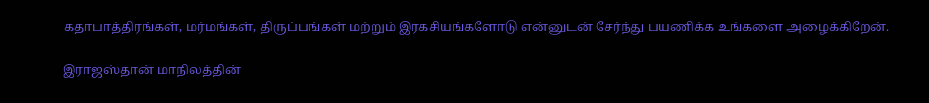கதாபாத்திரங்கள், மர்மங்கள், திருப்பங்கள் மற்றும் இரகசியங்களோடு என்னுடன் சேர்ந்து பயணிக்க உங்களை அழைக்கிறேன்.

இராஜஸ்தான் மாநிலத்தின்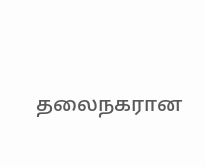தலைநகரான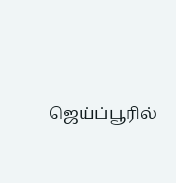ஜெய்ப்பூரில்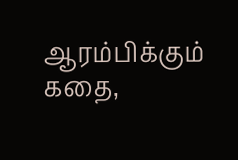ஆரம்பிக்கும் கதை,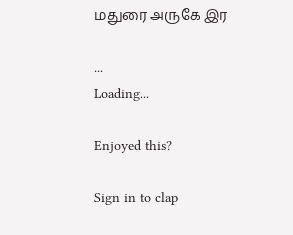மதுரை அருகே இர

...
Loading...

Enjoyed this?

Sign in to clap